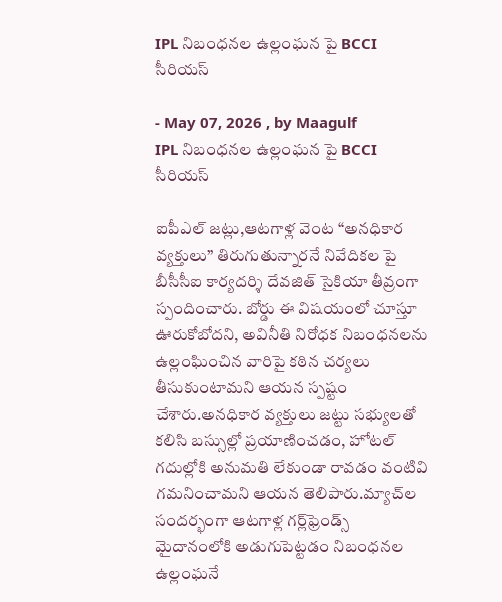IPL నిబంధనల ఉల్లంఘన పై BCCI సీరియస్

- May 07, 2026 , by Maagulf
IPL నిబంధనల ఉల్లంఘన పై BCCI సీరియస్

ఐపీఎల్ జట్లు,ఆటగాళ్ల వెంట “అనధికార వ్యక్తులు” తిరుగుతున్నారనే నివేదికల పై బీసీసీఐ కార్యదర్శి దేవజిత్ సైకియా తీవ్రంగా స్పందించారు. బోర్డు ఈ విషయంలో చూస్తూ ఊరుకోబోదని, అవినీతి నిరోధక నిబంధనలను ఉల్లంఘించిన వారిపై కఠిన చర్యలు తీసుకుంటామని ఆయన స్పష్టం చేశారు.అనధికార వ్యక్తులు జట్టు సభ్యులతో కలిసి బస్సుల్లో ప్రయాణించడం, హోటల్ గదుల్లోకి అనుమతి లేకుండా రావడం వంటివి గమనించామని ఆయన తెలిపారు.మ్యాచ్‌ల సందర్భంగా ఆటగాళ్ల గర్ల్‌ఫ్రెండ్స్ మైదానంలోకి అడుగుపెట్టడం నిబంధనల ఉల్లంఘనే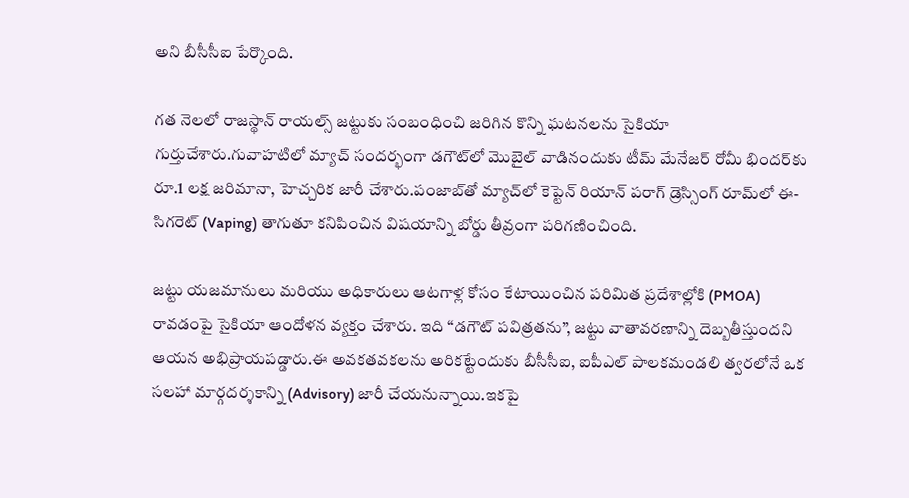అని బీసీసీఐ పేర్కొంది.

గత నెలలో రాజస్థాన్ రాయల్స్ జట్టుకు సంబంధించి జరిగిన కొన్ని ఘటనలను సైకియా గుర్తుచేశారు.గువాహటిలో మ్యాచ్ సందర్భంగా డగౌట్‌లో మొబైల్ వాడినందుకు టీమ్ మేనేజర్ రోమీ భిందర్‌కు రూ.1 లక్ష జరిమానా, హెచ్చరిక జారీ చేశారు.పంజాబ్‌తో మ్యాచ్‌లో కెప్టెన్ రియాన్ పరాగ్ డ్రెస్సింగ్ రూమ్‌లో ఈ-సిగరెట్ (Vaping) తాగుతూ కనిపించిన విషయాన్ని బోర్డు తీవ్రంగా పరిగణించింది.

జట్టు యజమానులు మరియు అధికారులు ఆటగాళ్ల కోసం కేటాయించిన పరిమిత ప్రదేశాల్లోకి (PMOA) రావడంపై సైకియా ఆందోళన వ్యక్తం చేశారు. ఇది “డగౌట్ పవిత్రతను”, జట్టు వాతావరణాన్ని దెబ్బతీస్తుందని ఆయన అభిప్రాయపడ్డారు.ఈ అవకతవకలను అరికట్టేందుకు బీసీసీఐ, ఐపీఎల్ పాలకమండలి త్వరలోనే ఒక సలహా మార్గదర్శకాన్ని (Advisory) జారీ చేయనున్నాయి.ఇకపై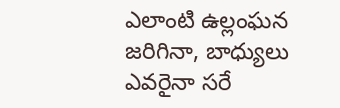ఎలాంటి ఉల్లంఘన జరిగినా, బాధ్యులు ఎవరైనా సరే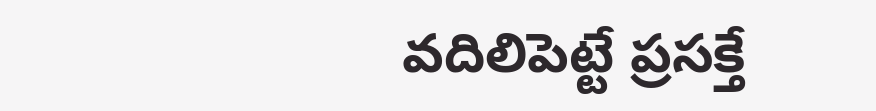వదిలిపెట్టే ప్రసక్తే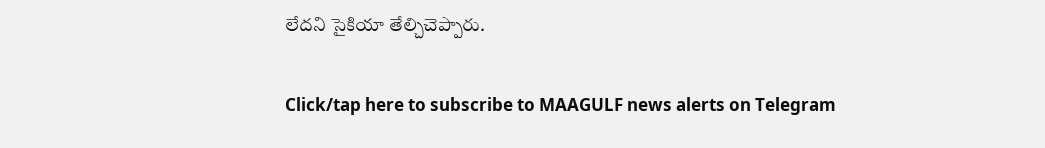లేదని సైకియా తేల్చిచెప్పారు.

Click/tap here to subscribe to MAAGULF news alerts on Telegram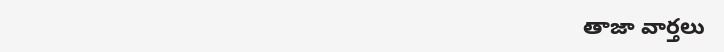తాజా వార్తలు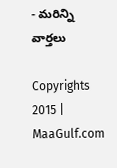- మరిన్ని వార్తలు

Copyrights 2015 | MaaGulf.com